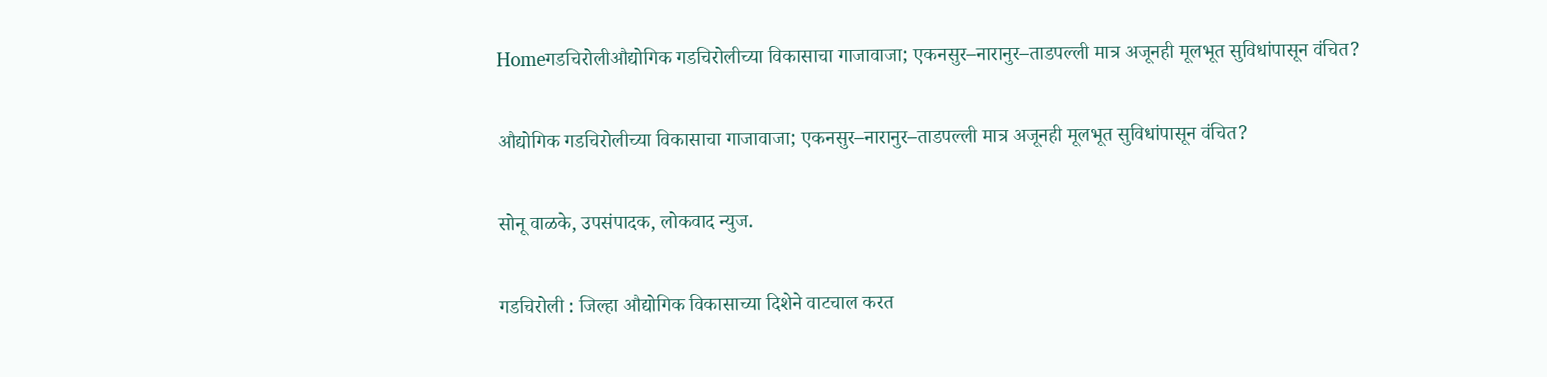Homeगडचिरोलीऔद्योगिक गडचिरोलीच्या विकासाचा गाजावाजा; एकनसुर–नारानुर–ताडपल्ली मात्र अजूनही मूलभूत सुविधांपासून वंचित?

औद्योगिक गडचिरोलीच्या विकासाचा गाजावाजा; एकनसुर–नारानुर–ताडपल्ली मात्र अजूनही मूलभूत सुविधांपासून वंचित?

सोनू वाळके, उपसंपादक, लोकवाद न्युज.

गडचिरोली : जिल्हा औद्योगिक विकासाच्या दिशेने वाटचाल करत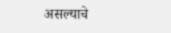असल्याचे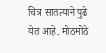चित्र सातत्याने पुढे येत आहे. मोठमोठे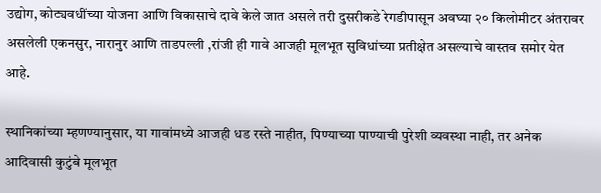उद्योग, कोट्यवधींच्या योजना आणि विकासाचे दावे केले जात असले तरी दुसरीकडे रेगडीपासून अवघ्या २० किलोमीटर अंतरावर असलेली एकनसुर, नारानुर आणि ताडपल्ली ,रांजी ही गावे आजही मूलभूत सुविधांच्या प्रतीक्षेत असल्याचे वास्तव समोर येत आहे.

स्थानिकांच्या म्हणण्यानुसार, या गावांमध्ये आजही धड रस्ते नाहीत, पिण्याच्या पाण्याची पुरेशी व्यवस्था नाही, तर अनेक आदिवासी कुटुंबे मूलभूत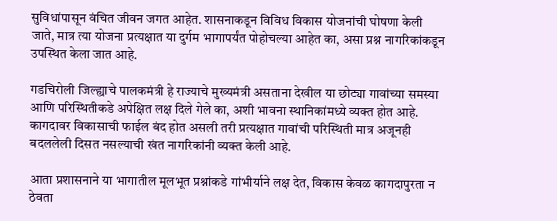सुविधांपासून वंचित जीवन जगत आहेत. शासनाकडून विविध विकास योजनांची घोषणा केली जाते, मात्र त्या योजना प्रत्यक्षात या दुर्गम भागापर्यंत पोहोचल्या आहेत का, असा प्रश्न नागरिकांकडून उपस्थित केला जात आहे.

गडचिरोली जिल्ह्याचे पालकमंत्री हे राज्याचे मुख्यमंत्री असताना देखील या छोट्या गावांच्या समस्या आणि परिस्थितीकडे अपेक्षित लक्ष दिले गेले का, अशी भावना स्थानिकांमध्ये व्यक्त होत आहे. कागदावर विकासाची फाईल बंद होत असली तरी प्रत्यक्षात गावांची परिस्थिती मात्र अजूनही बदललेली दिसत नसल्याची खंत नागरिकांनी व्यक्त केली आहे.

आता प्रशासनाने या भागातील मूलभूत प्रश्नांकडे गांभीर्याने लक्ष देत, विकास केवळ कागदापुरता न ठेवता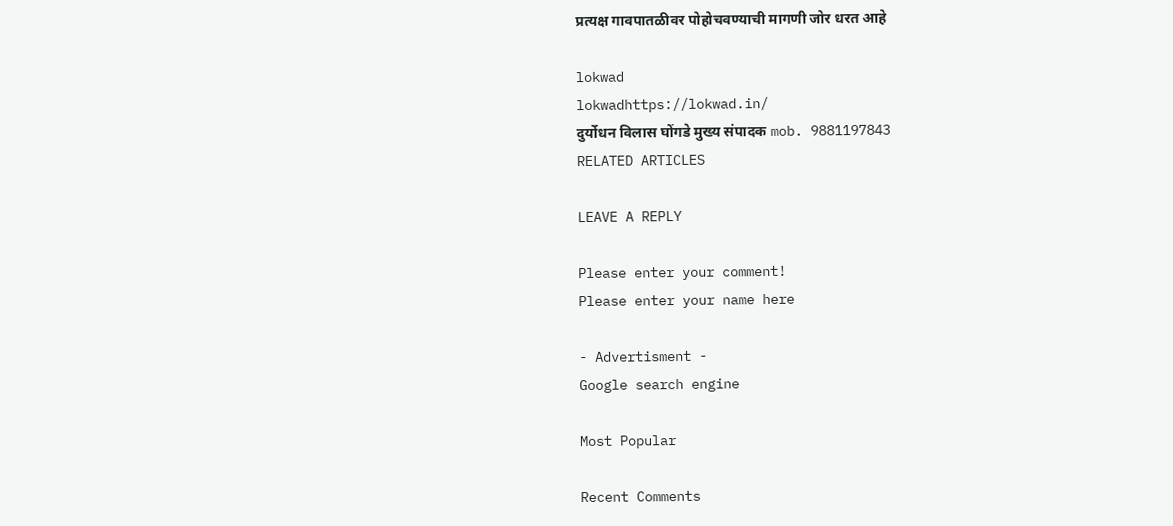प्रत्यक्ष गावपातळीवर पोहोचवण्याची मागणी जोर धरत आहे

lokwad
lokwadhttps://lokwad.in/
दुर्योधन विलास घोंगडे मुख्य संपादक mob. 9881197843
RELATED ARTICLES

LEAVE A REPLY

Please enter your comment!
Please enter your name here

- Advertisment -
Google search engine

Most Popular

Recent Comments